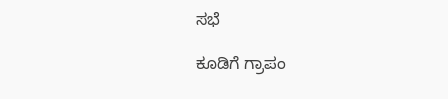ಸಭೆ

ಕೂಡಿಗೆ ಗ್ರಾಪಂ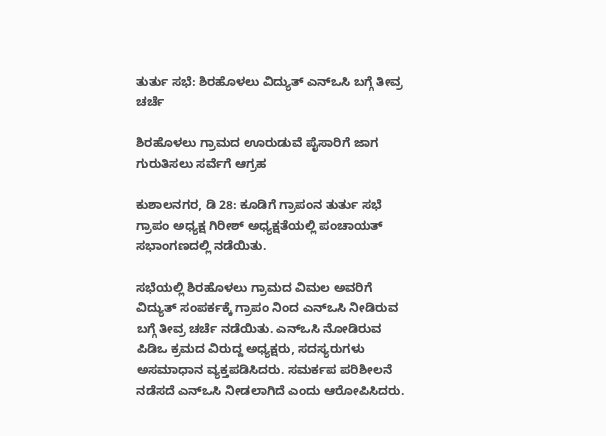ತುರ್ತು ಸಭೆ: ಶಿರಹೊಳಲು ವಿದ್ಯುತ್ ಎನ್ಒಸಿ ಬಗ್ಗೆ ತೀವ್ರ ಚರ್ಚೆ

ಶಿರಹೊಳಲು ಗ್ರಾಮದ‌ ಊರುಡುವೆ ಪೈಸಾರಿಗೆ ಜಾಗ ಗುರುತಿಸಲು ಸರ್ವೆಗೆ ಆಗ್ರಹ

ಕುಶಾಲನಗರ, ಡಿ‌ 28: ಕೂಡಿಗೆ ಗ್ರಾಪಂ‌ನ ತುರ್ತು ಸಭೆ ಗ್ರಾಪಂ ಅಧ್ಯಕ್ಷ ಗಿರೀಶ್ ಅಧ್ಯಕ್ಷತೆಯಲ್ಲಿ ಪಂಚಾಯತ್ ಸಭಾಂಗಣದಲ್ಲಿ ನಡೆಯಿತು.

ಸಭೆಯಲ್ಲಿ ಶಿರಹೊಳಲು ಗ್ರಾಮದ ವಿಮಲ ಅವರಿಗೆ ವಿದ್ಯುತ್ ಸಂಪರ್ಕಕ್ಕೆ ಗ್ರಾಪಂ ನಿಂದ ಎನ್ಒಸಿ ನೀಡಿರುವ ಬಗ್ಗೆ ತೀವ್ರ ಚರ್ಚೆ ನಡೆಯಿತು. ಎನ್ಒಸಿ ನೋಡಿರುವ ಪಿಡಿಒ ಕ್ರಮದ ವಿರುದ್ದ ಅಧ್ಯಕ್ಷರು, ಸದಸ್ಯರುಗಳು ಅಸಮಾಧಾನ ವ್ಯಕ್ತಪಡಿಸಿದರು. ಸಮರ್ಕಪ ಪರಿಶೀಲನೆ ನಡೆಸದೆ ಎನ್ಒಸಿ‌ ನೀಡಲಾಗಿದೆ ಎಂದು ಆರೋಪಿಸಿದರು.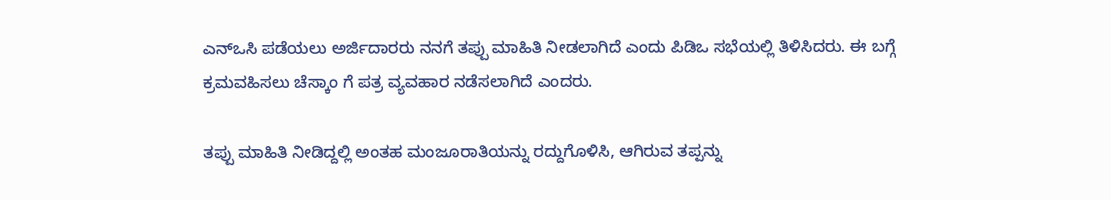ಎನ್ಒಸಿ‌ ಪಡೆಯಲು ಅರ್ಜಿದಾರರು ನನಗೆ‌ ತಪ್ಪು ಮಾಹಿತಿ‌ ನೀಡಲಾಗಿದೆ ಎಂದು ಪಿಡಿಒ ಸಭೆಯಲ್ಲಿ ತಿಳಿಸಿದರು. ಈ ಬಗ್ಗೆ ಕ್ರಮವಹಿಸಲು ಚೆಸ್ಕಾಂ ಗೆ ಪತ್ರ ವ್ಯವಹಾರ ನಡೆಸಲಾಗಿದೆ ಎಂದರು.

ತಪ್ಪು ಮಾಹಿತಿ ನೀಡಿದ್ದಲ್ಲಿ ಅಂತಹ ಮಂಜೂರಾತಿಯನ್ನು ರದ್ದುಗೊಳಿಸಿ, ಆಗಿರುವ ತಪ್ಪನ್ನು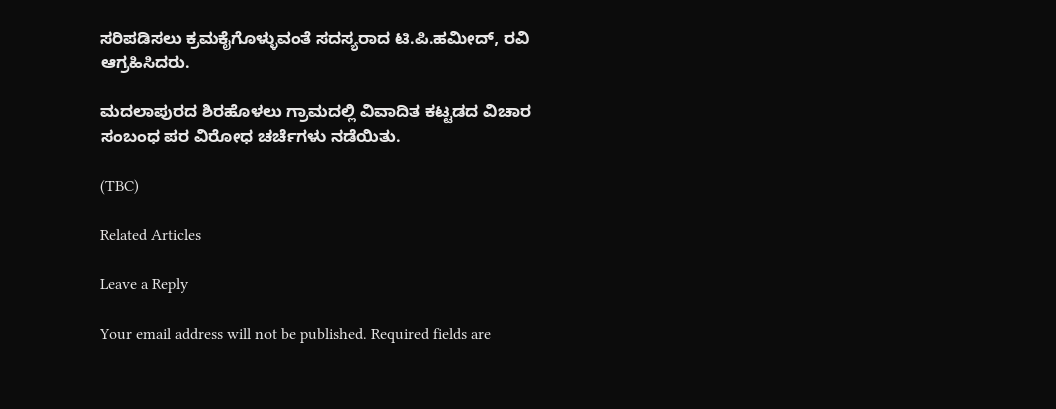ಸರಿಪಡಿಸಲು ಕ್ರಮಕೈಗೊಳ್ಳುವಂತೆ ಸದಸ್ಯರಾದ ಟಿ.ಪಿ.ಹಮೀದ್, ರವಿ ಆಗ್ರಹಿಸಿದರು.

ಮದಲಾಪುರದ ಶಿರಹೊಳಲು ಗ್ರಾಮದಲ್ಲಿ‌ ವಿವಾದಿತ ಕಟ್ಟಡದ ವಿಚಾರ ಸಂಬಂಧ ಪರ ವಿರೋಧ ಚರ್ಚೆಗಳು‌ ನಡೆಯಿತು.

(TBC)

Related Articles

Leave a Reply

Your email address will not be published. Required fields are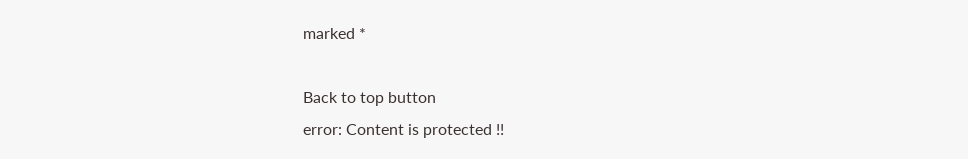marked *

Back to top button
error: Content is protected !!